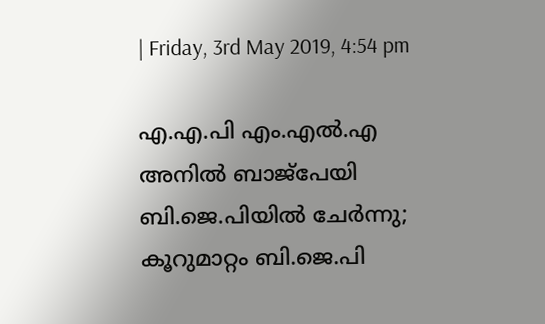| Friday, 3rd May 2019, 4:54 pm

എ.എ.പി എം.എല്‍.എ അനില്‍ ബാജ്‌പേയി ബി.ജെ.പിയില്‍ ചേര്‍ന്നു; കൂറുമാറ്റം ബി.ജെ.പി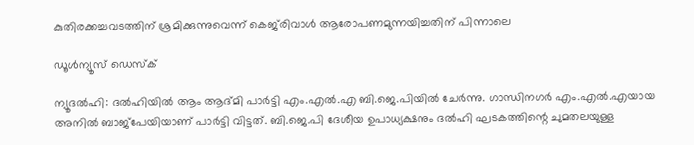കുതിരക്കച്ചവടത്തിന് ശ്രമിക്കുന്നുവെന്ന് കെജ്‌രിവാള്‍ ആരോപണമുന്നയിച്ചതിന് പിന്നാലെ

ഡൂള്‍ന്യൂസ് ഡെസ്‌ക്

ന്യൂദല്‍ഹി: ദല്‍ഹിയില്‍ ആം ആദ്മി പാര്‍ട്ടി എം.എല്‍.എ ബി.ജെ.പിയില്‍ ചേര്‍ന്നു. ഗാന്ധിനഗര്‍ എം.എല്‍.എയായ അനില്‍ ബാജ്‌പേയിയാണ് പാര്‍ട്ടി വിട്ടത്. ബി.ജെ.പി ദേശീയ ഉപാധ്യക്ഷനും ദല്‍ഹി ഘടകത്തിന്റെ ചുമതലയുള്ള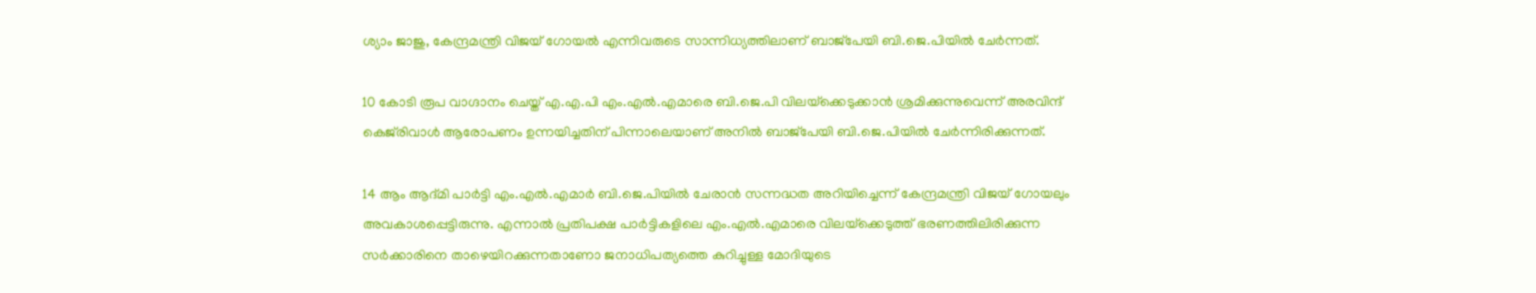ശ്യാം ജാജു, കേന്ദ്രമന്ത്രി വിജയ് ഗോയല്‍ എന്നിവരുടെ സാന്നിധ്യത്തിലാണ് ബാജ്‌പേയി ബി.ജെ.പിയില്‍ ചേര്‍ന്നത്.

10 കോടി രൂപ വാഗ്ദാനം ചെയ്ത് എ.എ.പി എം.എല്‍.എമാരെ ബി.ജെ.പി വിലയ്‌ക്കെടുക്കാന്‍ ശ്രമിക്കുന്നുവെന്ന് അരവിന്ദ് കെജ്‌രിവാള്‍ ആരോപണം ഉന്നയിച്ചതിന് പിന്നാലെയാണ് അനില്‍ ബാജ്‌പേയി ബി.ജെ.പിയില്‍ ചേര്‍ന്നിരിക്കുന്നത്.

14 ആം ആദ്മി പാര്‍ട്ടി എം.എല്‍.എമാര്‍ ബി.ജെ.പിയില്‍ ചേരാന്‍ സന്നദ്ധത അറിയിച്ചെന്ന് കേന്ദ്രമന്ത്രി വിജയ് ഗോയലും അവകാശപ്പെട്ടിരുന്നു. എന്നാല്‍ പ്രതിപക്ഷ പാര്‍ട്ടികളിലെ എം.എല്‍.എമാരെ വിലയ്‌ക്കെടുത്ത് ഭരണത്തിലിരിക്കുന്ന സര്‍ക്കാരിനെ താഴെയിറക്കുന്നതാണോ ജനാധിപത്യത്തെ കുറിച്ചുള്ള മോദിയുടെ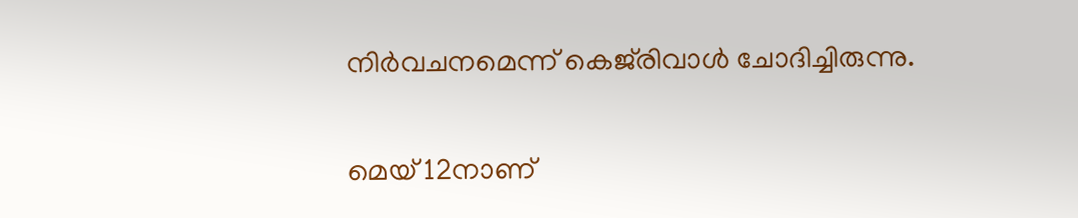നിര്‍വചനമെന്ന് കെജ്‌രിവാള്‍ ചോദിച്ചിരുന്നു.

മെയ് 12നാണ്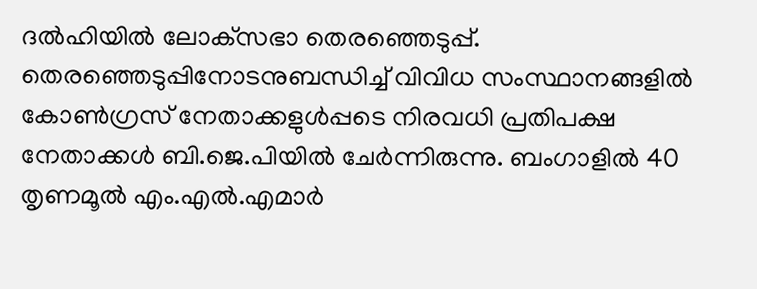ദല്‍ഹിയില്‍ ലോക്‌സഭാ തെരഞ്ഞെടുപ്പ്. തെരഞ്ഞെടുപ്പിനോടനുബന്ധിച്ച് വിവിധ സംസ്ഥാനങ്ങളില്‍ കോണ്‍ഗ്രസ് നേതാക്കളുള്‍പ്പടെ നിരവധി പ്രതിപക്ഷ നേതാക്കള്‍ ബി.ജെ.പിയില്‍ ചേര്‍ന്നിരുന്നു. ബംഗാളില്‍ 40 തൃണമൂല്‍ എം.എല്‍.എമാര്‍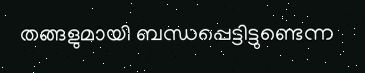തങ്ങളുമായി ബന്ധപ്പെട്ടിട്ടുണ്ടെന്ന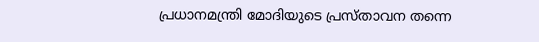പ്രധാനമന്ത്രി മോദിയുടെ പ്രസ്താവന തന്നെ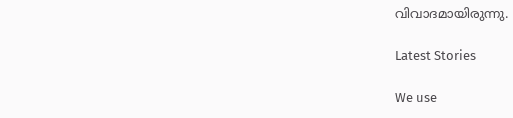വിവാദമായിരുന്നു.

Latest Stories

We use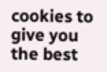cookies to give you the best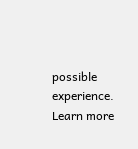possible experience. Learn more